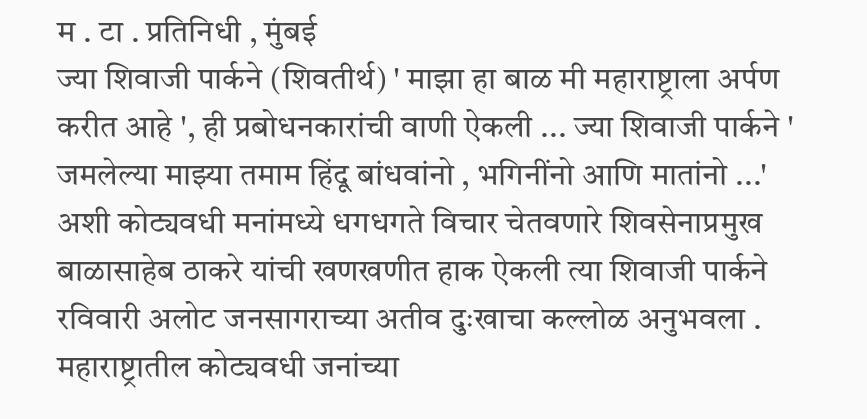म . टा . प्रतिनिधी , मुंबई
ज्या शिवाजी पार्कने (शिवतीर्थ) ' माझा हा बाळ मी महाराष्ट्राला अर्पण करीत आहे ', ही प्रबोधनकारांची वाणी ऐकली ... ज्या शिवाजी पार्कने ' जमलेल्या माझ्या तमाम हिंदू बांधवांनो , भगिनींनो आणि मातांनो ...' अशी कोट्यवधी मनांमध्ये धगधगते विचार चेतवणारे शिवसेनाप्रमुख बाळासाहेब ठाकरे यांची खणखणीत हाक ऐकली त्या शिवाजी पार्कने रविवारी अलोट जनसागराच्या अतीव दुःखाचा कल्लोळ अनुभवला . महाराष्ट्रातील कोट्यवधी जनांच्या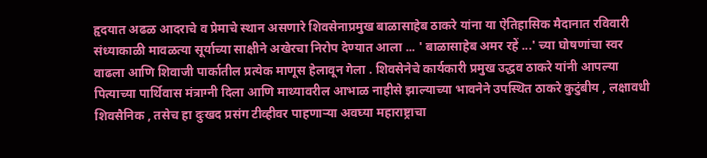हृदयात अढळ आदराचे व प्रेमाचे स्थान असणारे शिवसेनाप्रमुख बाळासाहेब ठाकरे यांना या ऐतिहासिक मैदानात रविवारी संध्याकाळी मावळत्या सूर्याच्या साक्षीने अखेरचा निरोप देण्यात आला ... ' बाळासाहेब अमर रहें ...' च्या घोषणांचा स्वर वाढला आणि शिवाजी पार्कातील प्रत्येक माणूस हेलावून गेला . शिवसेनेचे कार्यकारी प्रमुख उद्धव ठाकरे यांनी आपल्या पित्याच्या पार्थिवास मंत्राग्नी दिला आणि माथ्यावरील आभाळ नाहीसे झाल्याच्या भावनेने उपस्थित ठाकरे कुटुंबीय , लक्षावधी शिवसैनिक , तसेच हा दुःखद प्रसंग टीव्हीवर पाहणाऱ्या अवघ्या महाराष्ट्राचा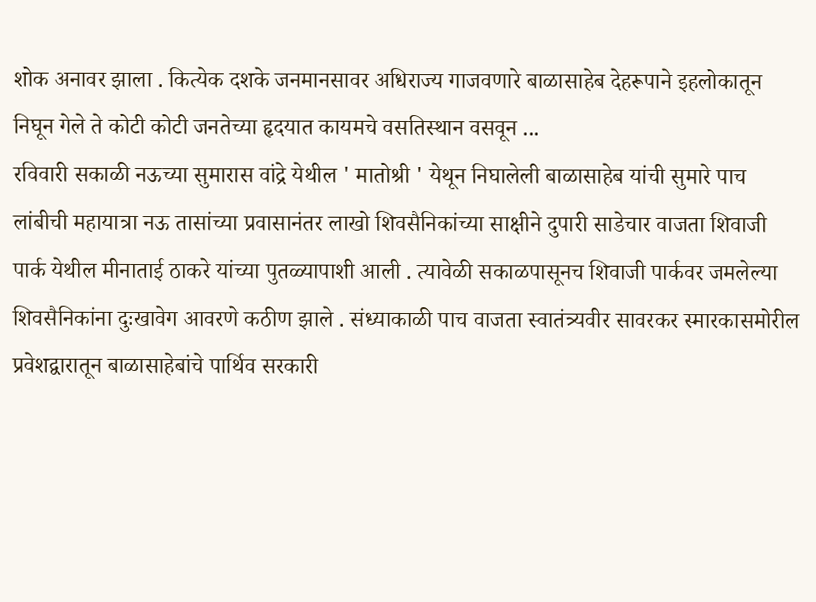शोक अनावर झाला . कित्येक दशके जनमानसावर अधिराज्य गाजवणारे बाळासाहेब देहरूपाने इहलोकातून निघून गेले ते कोटी कोटी जनतेच्या हृदयात कायमचे वसतिस्थान वसवून ...
रविवारी सकाळी नऊच्या सुमारास वांद्रे येथील ' मातोश्री ' येथून निघालेली बाळासाहेब यांची सुमारे पाच लांबीची महायात्रा नऊ तासांच्या प्रवासानंतर लाखो शिवसैनिकांच्या साक्षीने दुपारी साडेचार वाजता शिवाजी पार्क येथील मीनाताई ठाकरे यांच्या पुतळ्यापाशी आली . त्यावेळी सकाळपासूनच शिवाजी पार्कवर जमलेल्या शिवसैनिकांना दुःखावेग आवरणे कठीण झाले . संध्याकाळी पाच वाजता स्वातंत्र्यवीर सावरकर स्मारकासमोरील प्रवेशद्वारातून बाळासाहेबांचे पार्थिव सरकारी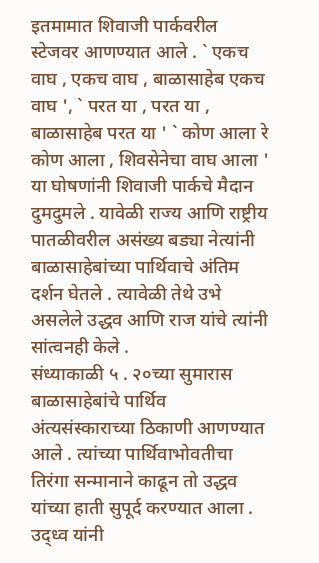इतमामात शिवाजी पार्कवरील स्टेजवर आणण्यात आले . ` एकच वाघ , एकच वाघ , बाळासाहेब एकच वाघ ', ` परत या , परत या , बाळासाहेब परत या ' ` कोण आला रे कोण आला , शिवसेनेचा वाघ आला ' या घोषणांनी शिवाजी पार्कचे मैदान दुमदुमले . यावेळी राज्य आणि राष्ट्रीय पातळीवरील असंख्य बड्या नेत्यांनी बाळासाहेबांच्या पार्थिवाचे अंतिम दर्शन घेतले . त्यावेळी तेथे उभे असलेले उद्धव आणि राज यांचे त्यांनी सांत्वनही केले .
संध्याकाळी ५ . २०च्या सुमारास बाळासाहेबांचे पार्थिव अंत्यसंस्काराच्या ठिकाणी आणण्यात आले . त्यांच्या पार्थिवाभोवतीचा तिरंगा सन्मानाने काढून तो उद्धव यांच्या हाती सुपूर्द करण्यात आला . उद्ध्व यांनी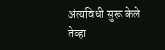अंत्यविधी सुरू केले तेव्हा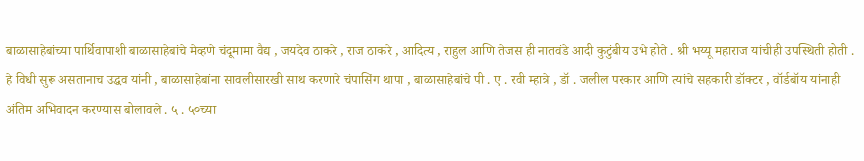बाळासाहेबांच्या पार्थिवापाशी बाळासाहेबांचे मेव्हणे चंदूमामा वैद्य , जयदेव ठाकरे , राज ठाकरे , आदित्य , राहुल आणि तेजस ही नातवंडे आदी कुटुंबीय उभे होते . श्री भय्यू महाराज यांचीही उपस्थिती होती .
हे विधी सुरू असतानाच उद्धव यांनी , बाळासाहेबांना सावलीसारखी साथ करणारे चंपासिंग थापा , बाळासाहेबांचे पी . ए . रवी म्हात्रे , डॉ . जलील परकार आणि त्यांचे सहकारी डॉक्टर , वॉर्डबॉय यांनाही अंतिम अभिवादन करण्यास बोलावले . ५ . ५०च्या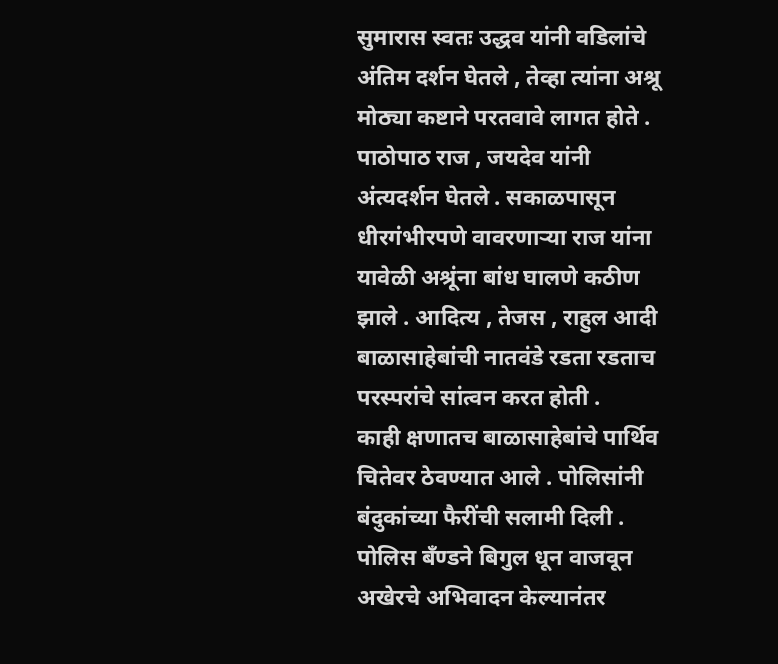सुमारास स्वतः उद्धव यांनी वडिलांचे अंतिम दर्शन घेतले , तेव्हा त्यांना अश्रू मोठ्या कष्टाने परतवावे लागत होते . पाठोपाठ राज , जयदेव यांनी अंत्यदर्शन घेतले . सकाळपासून धीरगंभीरपणे वावरणाऱ्या राज यांना यावेळी अश्रूंना बांध घालणे कठीण झाले . आदित्य , तेजस , राहुल आदी बाळासाहेबांची नातवंडे रडता रडताच परस्परांचे सांत्वन करत होती .
काही क्षणातच बाळासाहेबांचे पार्थिव चितेवर ठेवण्यात आले . पोलिसांनी बंदुकांच्या फैरींची सलामी दिली . पोलिस बँण्डने बिगुल धून वाजवून अखेरचे अभिवादन केल्यानंतर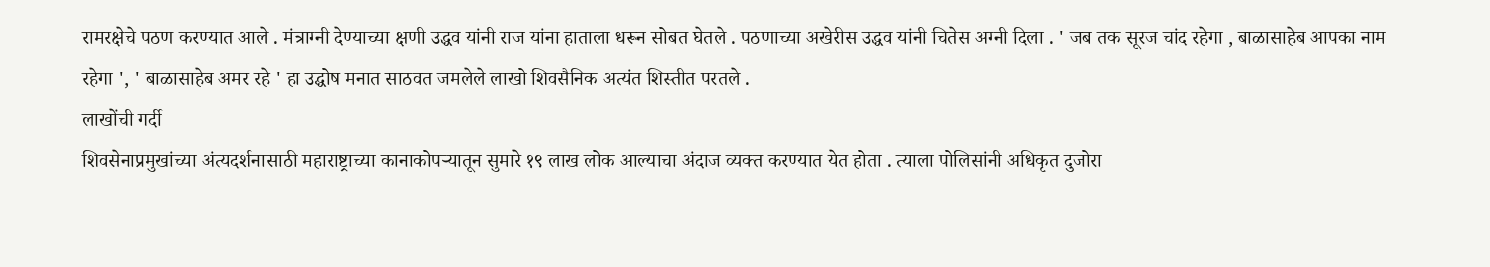रामरक्षेचे पठण करण्यात आले . मंत्राग्नी देण्याच्या क्षणी उद्धव यांनी राज यांना हाताला धरून सोबत घेतले . पठणाच्या अखेरीस उद्धव यांनी चितेस अग्नी दिला . ' जब तक सूरज चांद रहेगा , बाळासाहेब आपका नाम रहेगा ', ' बाळासाहेब अमर रहे ' हा उद्घोष मनात साठवत जमलेले लाखो शिवसैनिक अत्यंत शिस्तीत परतले .
लाखोंची गर्दी
शिवसेनाप्रमुखांच्या अंत्यदर्शनासाठी महाराष्ट्राच्या कानाकोपऱ्यातून सुमारे १९ लाख लोक आल्याचा अंदाज व्यक्त करण्यात येत होता . त्याला पोलिसांनी अधिकृत दुजोरा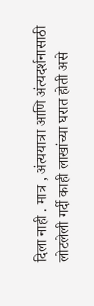दिला नाही . मात्र , अंत्ययात्रा आणि अंत्यदर्शनासाठी लोटलेली गर्दी काही लाखांच्या घरात होती असे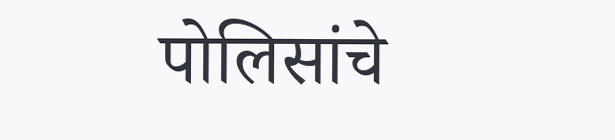पोलिसांचे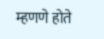म्हणणे होते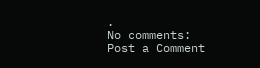.
No comments:
Post a Comment